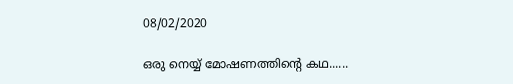08/02/2020

ഒരു നെയ്യ് മോഷണത്തിന്റെ കഥ......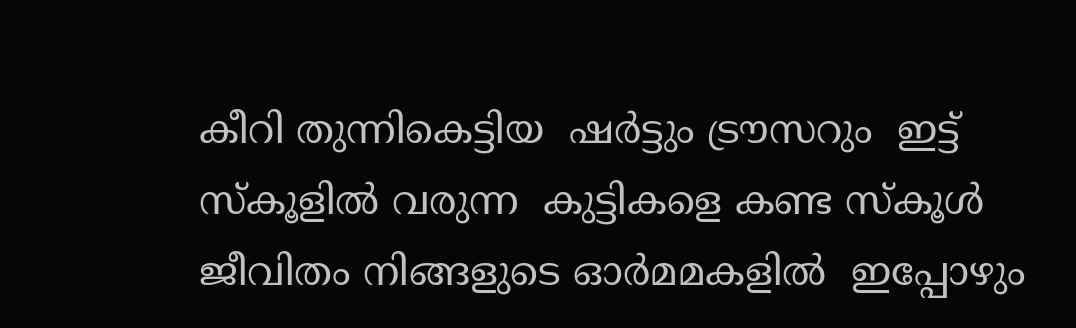കീറി തുന്നികെട്ടിയ  ഷർട്ടും ട്രൗസറും  ഇട്ട് സ്കൂളിൽ വരുന്ന  കുട്ടികളെ കണ്ട സ്കൂൾ ജീവിതം നിങ്ങളുടെ ഓർമമകളിൽ  ഇപ്പോഴും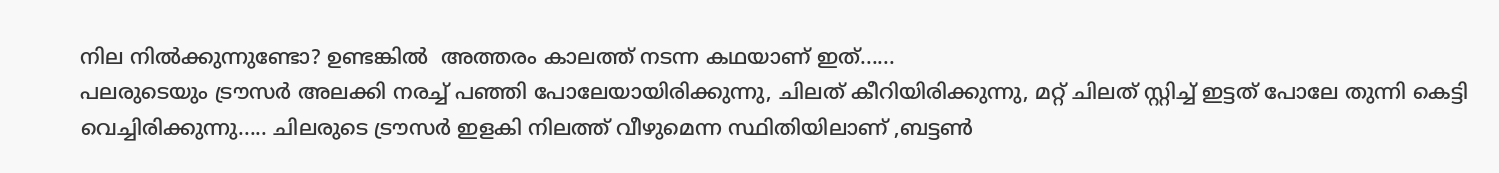നില നിൽക്കുന്നുണ്ടോ? ഉണ്ടങ്കിൽ  അത്തരം കാലത്ത് നടന്ന കഥയാണ് ഇത്......
പലരുടെയും ട്രൗസർ അലക്കി നരച്ച് പഞ്ഞി പോലേയായിരിക്കുന്നു, ചിലത് കീറിയിരിക്കുന്നു, മറ്റ് ചിലത് സ്റ്റിച്ച് ഇട്ടത് പോലേ തുന്നി കെട്ടി വെച്ചിരിക്കുന്നു..... ചിലരുടെ ട്രൗസർ ഇളകി നിലത്ത് വീഴുമെന്ന സ്ഥിതിയിലാണ് ,ബട്ടൺ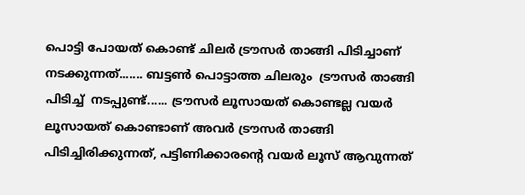പൊട്ടി പോയത് കൊണ്ട് ചിലർ ട്രൗസർ താങ്ങി പിടിച്ചാണ് നടക്കുന്നത്....... ബട്ടൺ പൊട്ടാത്ത ചിലരും  ട്രൗസർ താങ്ങി പിടിച്ച്  നടപ്പുണ്ട്...... ട്രൗസർ ലൂസായത് കൊണ്ടല്ല വയർ ലൂസായത് കൊണ്ടാണ് അവർ ട്രൗസർ താങ്ങി പിടിച്ചിരിക്കുന്നത്, പട്ടിണിക്കാരന്റെ വയർ ലൂസ് ആവുന്നത്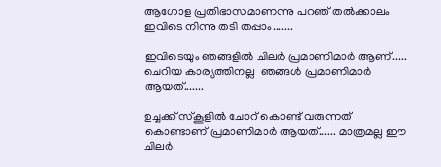ആഗോള പ്രതിഭാസമാണന്നു പറഞ് തൽക്കാലം ഇവിടെ നിന്നു തടി തപ്പാം.......

ഇവിടെയും ഞങ്ങളിൽ ചിലർ പ്രമാണിമാർ ആണ്..... ചെറിയ കാര്യത്തിനല്ല  ഞങ്ങൾ പ്രമാണിമാർ ആയത്.......

ഉച്ചക്ക് സ്കൂളിൽ ചോറ് കൊണ്ട് വരുന്നത് കൊണ്ടാണ് പ്രമാണിമാർ ആയത്...... മാത്രമല്ല ഈ ചിലർ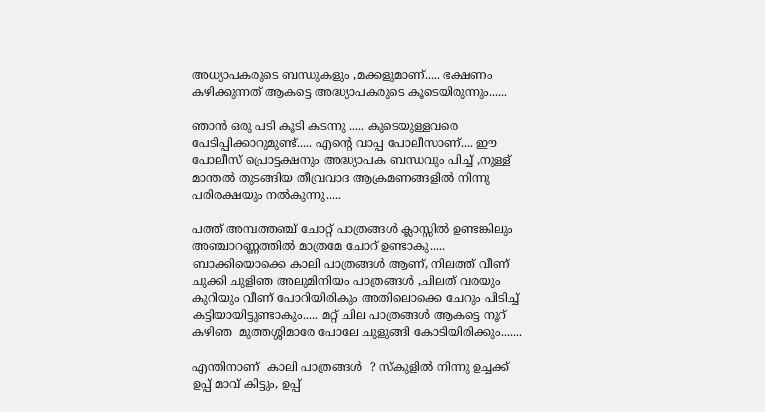അധ്യാപകരുടെ ബന്ധുകളും ,മക്കളുമാണ്..... ഭക്ഷണം കഴിക്കുന്നത് ആകട്ടെ അദ്ധ്യാപകരുടെ കൂടെയിരുന്നും......

ഞാൻ ഒരു പടി കൂടി കടന്നു ..... കുടെയുള്ളവരെ പേടിപ്പിക്കാറുമുണ്ട്..... എന്റെ വാപ്പ പോലീസാണ്.... ഈ പോലീസ് പ്രൊട്ടക്ഷനും അദ്ധ്യാപക ബന്ധവും പിച്ച് ,നുള്ള് മാന്തൽ തുടങ്ങിയ തീവ്രവാദ ആക്രമണങ്ങളിൽ നിന്നു പരിരക്ഷയും നൽകുന്നു.....

പത്ത് അമ്പത്തഞ്ച് ചോറ്റ് പാത്രങ്ങൾ ക്ലാസ്സിൽ ഉണ്ടങ്കിലും അഞ്ചാറണ്ണത്തിൽ മാത്രമേ ചോറ് ഉണ്ടാകു..... ബാക്കിയൊക്കെ കാലി പാത്രങ്ങൾ ആണ്, നിലത്ത് വീണ് ചുക്കി ചുളിഞ അലുമിനിയം പാത്രങ്ങൾ ,ചിലത് വരയും കുറിയും വീണ് പോറിയിരികും അതിലൊക്കെ ചേറും പിടിച്ച് കട്ടിയായിട്ടുണ്ടാകും..... മറ്റ് ചില പാത്രങ്ങൾ ആകട്ടെ നൂറ് കഴിഞ  മുത്തശ്ശിമാരേ പോലേ ചുളുങ്ങി കോടിയിരിക്കും.......

എന്തിനാണ്  കാലി പാത്രങ്ങൾ  ? സ്കുളിൽ നിന്നു ഉച്ചക്ക് ഉപ്പ് മാവ് കിട്ടും, ഉപ്പ്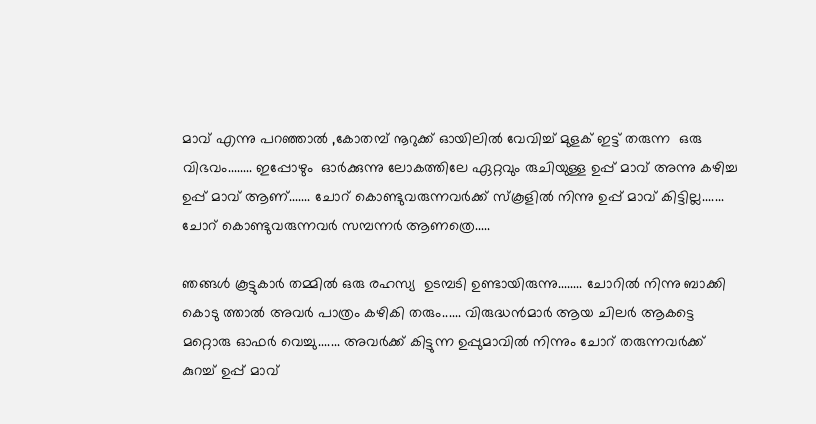മാവ് എന്നു പറഞ്ഞാൽ ,കോതമ്പ് നൂറുക്ക് ഓയിലിൽ വേവിച്ച് മുളക് ഇട്ട് തരുന്ന  ഒരു വിഭവം........ ഇപ്പോഴും  ഓർക്കുന്നു ലോകത്തിലേ ഏറ്റവും രുചിയുള്ള ഉപ്പ് മാവ് അന്നു കഴിച്ച ഉപ്പ് മാവ് ആണ്....... ചോറ് കൊണ്ടുവരുന്നവർക്ക് സ്കൂളിൽ നിന്നു ഉപ്പ് മാവ് കിട്ടില്ല....... ചോറ് കൊണ്ടുവരുന്നവർ സമ്പന്നർ ആണത്രെ.....

ഞങ്ങൾ കൂട്ടുകാർ തമ്മിൽ ഒരു രഹസ്യ  ഉടമ്പടി ഉണ്ടായിരുന്നു........ ചോറിൽ നിന്നു ബാക്കി കൊടു ത്താൽ അവർ പാത്രം കഴികി തരും...... വിരുദ്ധൻമാർ ആയ ചിലർ ആകട്ടെ മറ്റൊരു ഓഫർ വെച്ചു....... അവർക്ക് കിട്ടുന്ന ഉപ്പുമാവിൽ നിന്നും ചോറ് തരുന്നവർക്ക്  കുറച്ച് ഉപ്പ് മാവ്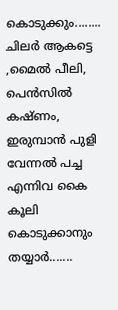കൊടുക്കും........ ചിലർ ആകട്ടെ ,മൈൽ പീലി, പെൻസിൽ കഷ്ണം, ഇരുമ്പാൻ പുളി വേന്നൽ പച്ച എന്നിവ കൈ കൂലി കൊടുക്കാനും തയ്യാർ.......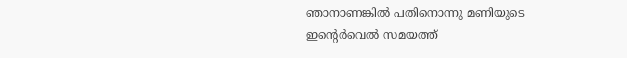ഞാനാണങ്കിൽ പതിനൊന്നു മണിയുടെ ഇന്റെർവെൽ സമയത്ത്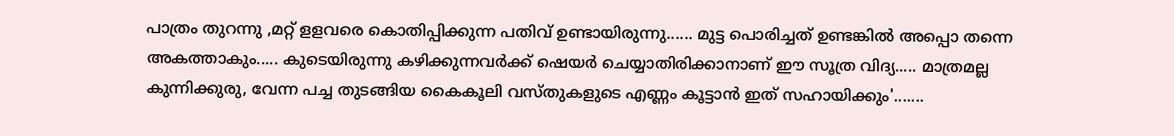പാത്രം തുറന്നു ,മറ്റ് ളളവരെ കൊതിപ്പിക്കുന്ന പതിവ് ഉണ്ടായിരുന്നു...... മുട്ട പൊരിച്ചത് ഉണ്ടങ്കിൽ അപ്പൊ തന്നെ അകത്താകും..... കുടെയിരുന്നു കഴിക്കുന്നവർക്ക് ഷെയർ ചെയ്യാതിരിക്കാനാണ് ഈ സൂത്ര വിദ്യ..... മാത്രമല്ല കുന്നിക്കുരു, വേന്ന പച്ച തുടങ്ങിയ കൈകൂലി വസ്തുകളുടെ എണ്ണം കൂട്ടാൻ ഇത് സഹായിക്കും'.......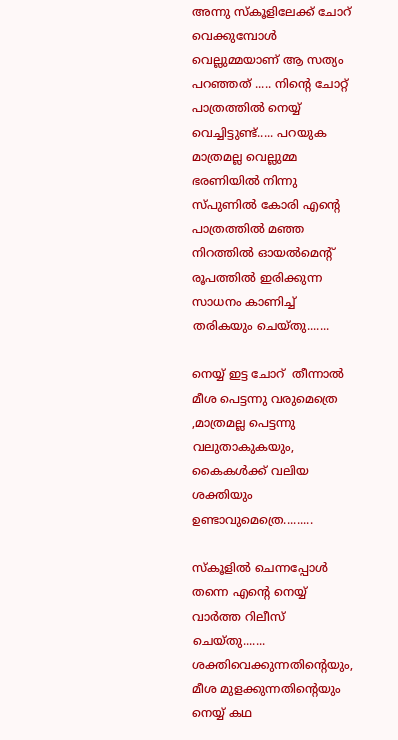അന്നു സ്കൂളിലേക്ക് ചോറ് വെക്കുമ്പോൾ വെല്ലുമ്മയാണ് ആ സത്യം പറഞ്ഞത് ..... നിന്റെ ചോറ്റ് പാത്രത്തിൽ നെയ്യ് വെച്ചിട്ടുണ്ട്..... പറയുക മാത്രമല്ല വെല്ലുമ്മ ഭരണിയിൽ നിന്നു സ്പുണിൽ കോരി എന്റെ പാത്രത്തിൽ മഞ്ഞ നിറത്തിൽ ഓയൽമെന്റ് രൂപത്തിൽ ഇരിക്കുന്ന സാധനം കാണിച്ച് തരികയും ചെയ്തു.......

നെയ്യ് ഇട്ട ചോറ്  തീന്നാൽ മീശ പെട്ടന്നു വരുമെത്രെ ,മാത്രമല്ല പെട്ടന്നു വലുതാകുകയും, കൈകൾക്ക് വലിയ ശക്തിയും ഉണ്ടാവുമെത്രെ.........

സ്കൂളിൽ ചെന്നപ്പോൾ തന്നെ എന്റെ നെയ്യ് വാർത്ത റിലീസ് ചെയ്തു....... ശക്തിവെക്കുന്നതിന്റെയും, മീശ മുളക്കുന്നതിന്റെയും നെയ്യ് കഥ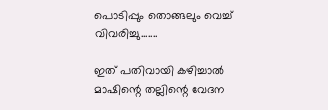പൊടിപ്പും തൊങ്ങലും വെച്ച്  വിവരിച്ചു.......

ഇത് പതിവായി കഴിച്ചാൽ മാഷിന്റെ തല്ലിന്റെ വേദന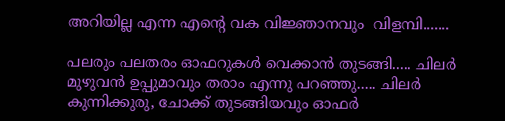അറിയില്ല എന്ന എന്റെ വക വിജ്ഞാനവും  വിളമ്പി.......

പലരും പലതരം ഓഫറുകൾ വെക്കാൻ തുടങ്ങി..... ചിലർ മുഴുവൻ ഉപ്പുമാവും തരാം എന്നു പറഞ്ഞു..... ചിലർ കുന്നിക്കുരു, ചോക്ക് തുടങ്ങിയവും ഓഫർ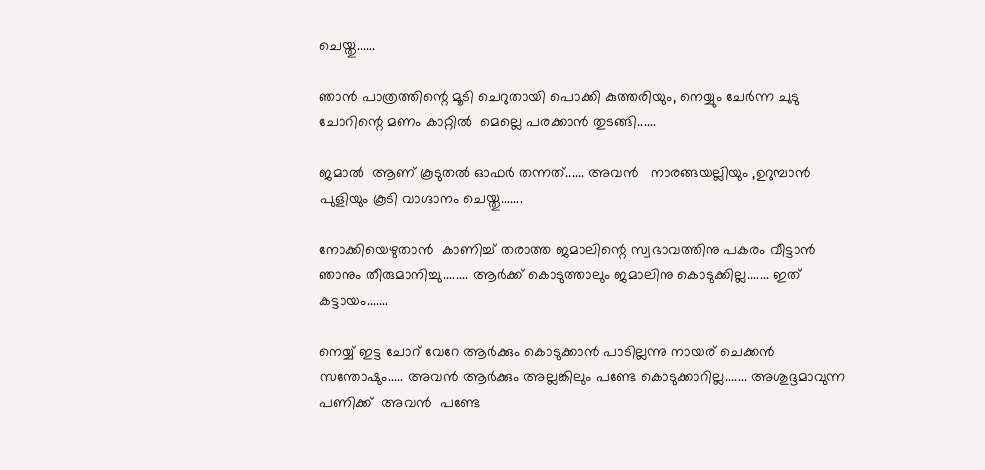ചെയ്തു......

ഞാൻ പാത്രത്തിന്റെ മൂടി ചെറുതായി പൊക്കി കുത്തരിയും, നെയ്യും ചേർന്ന ചുടു ചോറിന്റെ മണം കാറ്റിൽ  മെല്ലെ പരക്കാൻ തുടങ്ങി......

ജമാൽ  ആണ് കൂടുതൽ ഓഫർ തന്നത്...... അവൻ   നാരങ്ങയല്ലിയും ,ഉറുമ്പാൻ പുളിയും കൂടി വാഗ്ദാനം ചെയ്തു.......

നോക്കിയെഴുതാൻ  കാണിച്ച് തരാത്ത ജമാലിന്റെ സ്വഭാവത്തിനു പകരം വീട്ടാൻ ഞാനും തീരുമാനിച്ചു........ ആർക്ക് കൊടുത്താലും ജമാലിനു കൊടുക്കില്ല....... ഇത് കട്ടായം.......

നെയ്യ് ഇട്ട ചോറ് വേറേ ആർക്കും കൊടുക്കാൻ പാടില്ലന്നു നായര് ചെക്കൻ സന്തോഷും..... അവൻ ആർക്കും അല്ലങ്കിലും പണ്ടേ കൊടുക്കാറില്ല....... അശുദ്ദമാവുന്ന പണിക്ക്  അവൻ  പണ്ടേ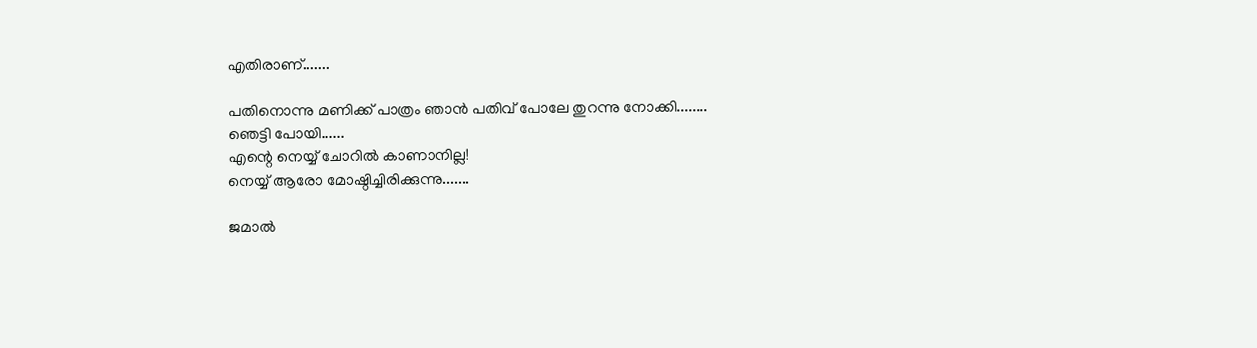എതിരാണ്.......

പതിനൊന്നു മണിക്ക് പാത്രം ഞാൻ പതിവ് പോലേ തുറന്നു നോക്കി........
ഞെട്ടി പോയി......
എന്റെ നെയ്യ് ചോറിൽ കാണാനില്ല!
നെയ്യ് ആരോ മോഷ്ഠിച്ചിരിക്കുന്നു.......

ജമാൽ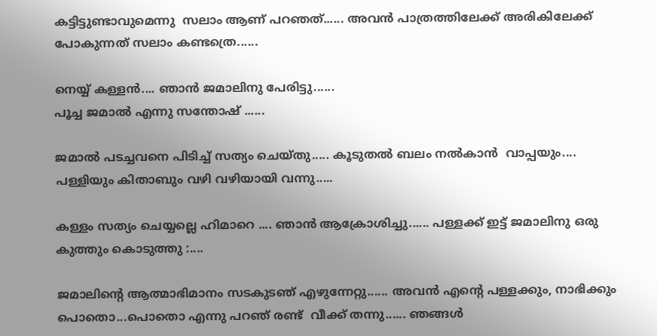കട്ടിട്ടുണ്ടാവുമെന്നു  സലാം ആണ് പറഞത്...... അവൻ പാത്രത്തിലേക്ക് അരികിലേക്ക് പോകുന്നത് സലാം കണ്ടത്രെ......

നെയ്യ് കള്ളൻ.... ഞാൻ ജമാലിനു പേരിട്ടു......
പൂച്ച ജമാൽ എന്നു സന്തോഷ് ......

ജമാൽ പടച്ചവനെ പിടിച്ച് സത്യം ചെയ്തു..... കൂടുതൽ ബലം നൽകാൻ  വാപ്പയും.... പള്ളിയും കിതാബും വഴി വഴിയായി വന്നു.....

കള്ളം സത്യം ചെയ്യല്ലെ ഹിമാറെ .... ഞാൻ ആക്രോശിച്ചു...... പള്ളക്ക് ഇട്ട് ജമാലിനു ഒരു കുത്തും കൊടുത്തു :....

ജമാലിന്റെ ആത്മാഭിമാനം സടകുടഞ് എഴുന്നേറ്റു...... അവൻ എന്റെ പള്ളക്കും, നാഭിക്കും പൊതൊ...പൊതൊ എന്നു പറഞ് രണ്ട്  വീക്ക് തന്നു...... ഞങ്ങൾ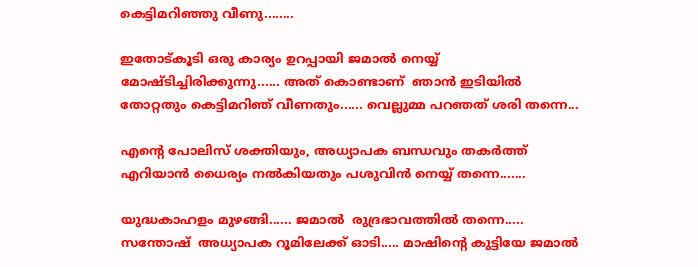കെട്ടിമറിഞ്ഞു വീണു........

ഇതോട്കൂടി ഒരു കാര്യം ഉറപ്പായി ജമാൽ നെയ്യ് മോഷ്ടിച്ചിരിക്കുന്നു...... അത് കൊണ്ടാണ്  ഞാൻ ഇടിയിൽ തോറ്റതും കെട്ടിമറിഞ് വീണതും...... വെല്ലുമ്മ പറഞത് ശരി തന്നെ...

എന്റെ പോലിസ് ശക്തിയും, അധ്യാപക ബന്ധവും തകർത്ത് എറിയാൻ ധൈര്യം നൽകിയതും പശുവിൻ നെയ്യ് തന്നെ.......

യുദ്ധകാഹളം മുഴങ്ങി...... ജമാൽ  രുദ്രഭാവത്തിൽ തന്നെ..... സന്തോഷ്  അധ്യാപക റൂമിലേക്ക് ഓടി..... മാഷിന്റെ കുട്ടിയേ ജമാൽ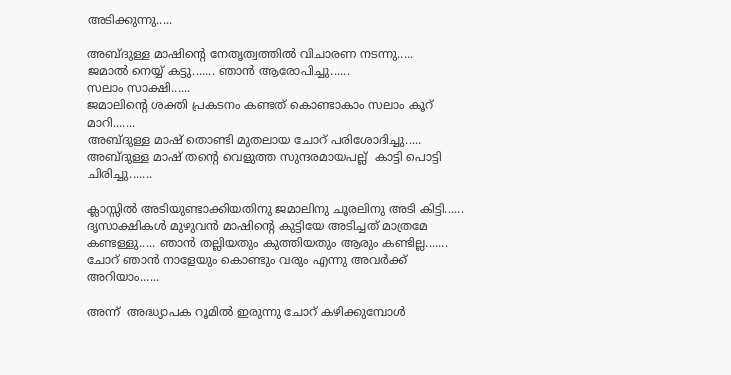അടിക്കുന്നു.....

അബ്ദുള്ള മാഷിന്റെ നേതൃത്വത്തിൽ വിചാരണ നടന്നു.....
ജമാൽ നെയ്യ് കട്ടു....... ഞാൻ ആരോപിച്ചു......
സലാം സാക്ഷി......
ജമാലിന്റെ ശക്തി പ്രകടനം കണ്ടത് കൊണ്ടാകാം സലാം കൂറ് മാറി.......
അബ്ദുള്ള മാഷ് തൊണ്ടി മുതലായ ചോറ് പരിശോദിച്ചു..... അബ്ദുള്ള മാഷ് തന്റെ വെളുത്ത സുന്ദരമായപല്ല്  കാട്ടി പൊട്ടി ചിരിച്ചു.......

ക്ലാസ്സിൽ അടിയുണ്ടാക്കിയതിനു ജമാലിനു ചൂരലിനു അടി കിട്ടി...... ദൃസാക്ഷികൾ മുഴുവൻ മാഷിന്റെ കുട്ടിയേ അടിച്ചത് മാത്രമേ കണ്ടള്ളു..... ഞാൻ തല്ലിയതും കുത്തിയതും ആരും കണ്ടില്ല....... ചോറ് ഞാൻ നാളേയും കൊണ്ടും വരും എന്നു അവർക്ക് അറിയാം......

അന്ന്  അദ്ധ്യാപക റൂമിൽ ഇരുന്നു ചോറ് കഴിക്കുമ്പോൾ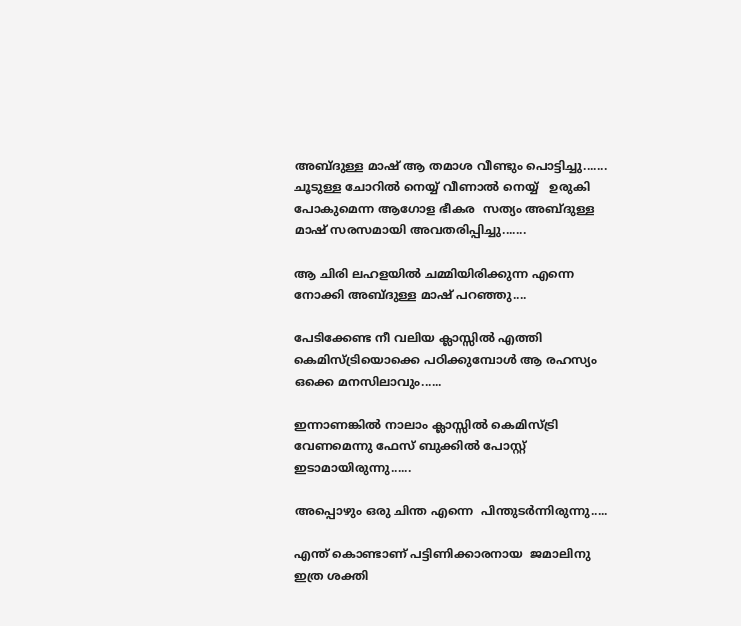അബ്ദുള്ള മാഷ് ആ തമാശ വീണ്ടും പൊട്ടിച്ചു....... ചൂടുള്ള ചോറിൽ നെയ്യ് വീണാൽ നെയ്യ്   ഉരുകി പോകുമെന്ന ആഗോള ഭീകര  സത്യം അബ്ദുള്ള മാഷ് സരസമായി അവതരിപ്പിച്ചു.......

ആ ചിരി ലഹളയിൽ ചമ്മിയിരിക്കുന്ന എന്നെ നോക്കി അബ്ദുള്ള മാഷ് പറഞ്ഞു....

പേടിക്കേണ്ട നീ വലിയ ക്ലാസ്സിൽ എത്തി കെമിസ്ട്രിയൊക്കെ പഠിക്കുമ്പോൾ ആ രഹസ്യം ഒക്കെ മനസിലാവും......

ഇന്നാണങ്കിൽ നാലാം ക്ലാസ്സിൽ കെമിസ്ട്രി വേണമെന്നു ഫേസ് ബുക്കിൽ പോസ്റ്റ് ഇടാമായിരുന്നു......

അപ്പൊഴും ഒരു ചിന്ത എന്നെ  പിന്തുടർന്നിരുന്നു.....

എന്ത് കൊണ്ടാണ് പട്ടിണിക്കാരനായ  ജമാലിനു ഇത്ര ശക്തി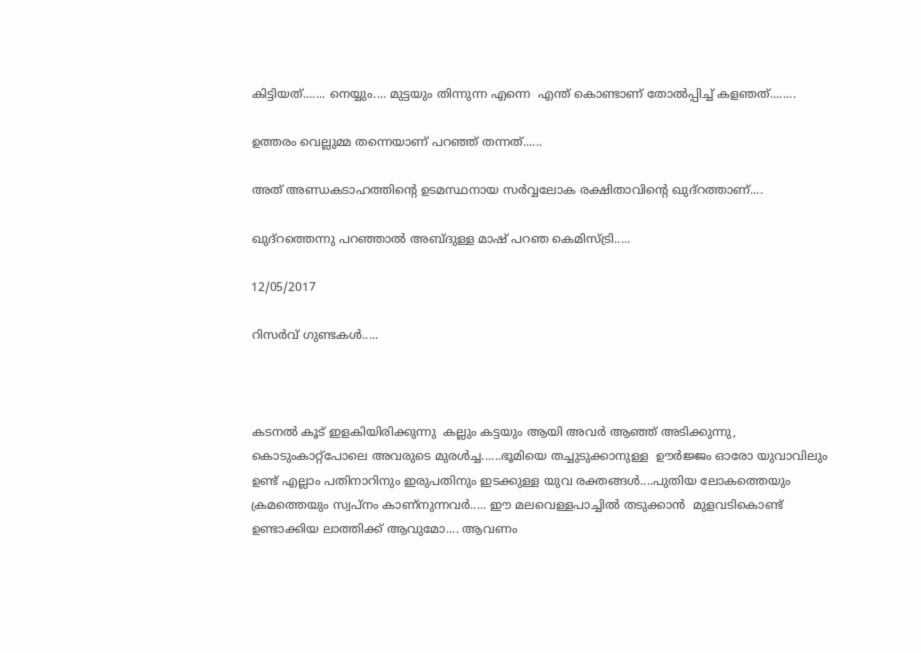കിട്ടിയത്....... നെയ്യും.... മുട്ടയും തിന്നുന്ന എന്നെ  എന്ത് കൊണ്ടാണ് തോൽപ്പിച്ച് കളഞത്........

ഉത്തരം വെല്ലുമ്മ തന്നെയാണ് പറഞ്ഞ് തന്നത്......

അത് അണ്ഡകടാഹത്തിന്റെ ഉടമസ്ഥനായ സർവ്വലോക രക്ഷിതാവിന്റെ ഖുദ്റത്താണ്....

ഖുദ്റത്തെന്നു പറഞ്ഞാൽ അബ്ദുള്ള മാഷ് പറഞ കെമിസ്ട്രി.....

12/05/2017

റിസര്‍വ് ഗുണ്ടകള്‍.....



കടനല്‍ കൂട് ഇളകിയിരിക്കുന്നു  കല്ലും കട്ടയും ആയി അവര്‍ ആഞ്ഞ് അടിക്കുന്നു, കൊടുംകാറ്റ്പോലെ അവരുടെ മുരള്‍ച്ച......ഭൂമിയെ തച്ചുടുക്കാനുള്ള  ഊര്‍ജ്ജം ഓരോ യുവാവിലും ഉണ്ട് എല്ലാം പതിനാറിനും ഇരുപതിനും ഇടക്കുള്ള യുവ രക്തങ്ങള്‍....പുതിയ ലോകത്തെയും  ക്രമത്തെയും സ്വപ്നം കാണ്നുന്നവര്‍..... ഈ മലവെള്ളപാച്ചില്‍ തടുക്കാന്‍  മുളവടികൊണ്ട് ഉണ്ടാക്കിയ ലാത്തിക്ക് ആവുമോ.... ആവണം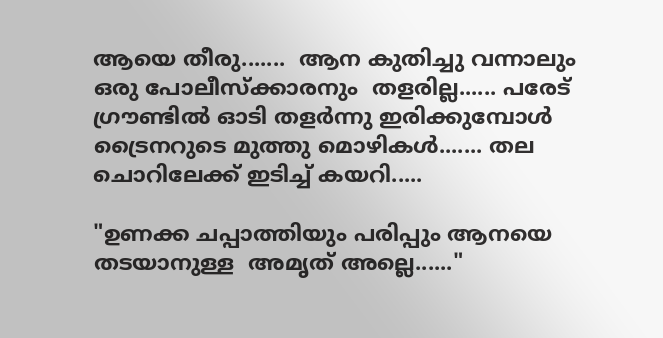ആയെ തീരു.......  ആന കുതിച്ചു വന്നാലും ഒരു പോലീസ്ക്കാരനും  തളരില്ല...... പരേട് ഗ്രൗണ്ടില്‍ ഓടി തളര്‍ന്നു ഇരിക്കുമ്പോള്‍ ട്രൈനറുടെ മുത്തു മൊഴികള്‍....... തല ചൊറിലേക്ക് ഇടിച്ച് കയറി.....

"ഉണക്ക ചപ്പാത്തിയും പരിപ്പും ആനയെ തടയാനുള്ള  അമൃത് അല്ലെ......"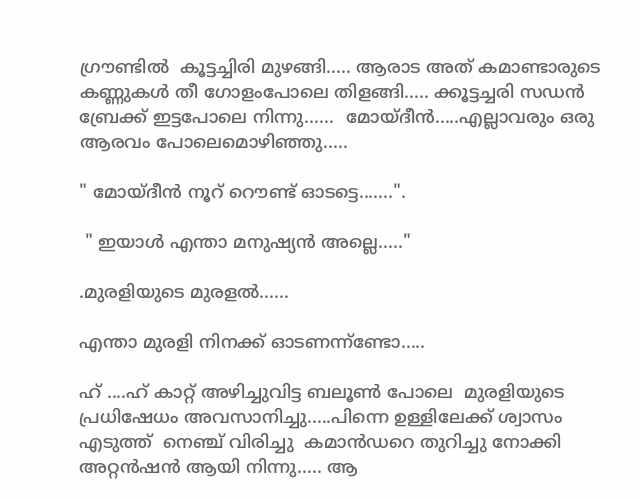ഗ്രൗണ്ടില്‍  കൂട്ടച്ചിരി മുഴങ്ങി..... ആരാട അത് കമാണ്ടാരുടെ കണ്ണുകള്‍ തീ ഗോളംപോലെ തിളങ്ങി..... ക്കൂട്ടച്ചരി സഡന്‍ ബ്രേക്ക് ഇട്ടപോലെ നിന്നു......  മോയ്ദീന്‍.....എല്ലാവരും ഒരു ആരവം പോലെമൊഴിഞ്ഞു.....

" മോയ്ദീന്‍ നൂറ് റൌണ്ട് ഓടട്ടെ.......".

 " ഇയാള്‍ എന്താ മനുഷ്യന്‍ അല്ലെ....."

.മുരളിയുടെ മുരളല്‍......

എന്താ മുരളി നിനക്ക് ഓടണന്ന്ണ്ടോ.....

ഹ് ....ഹ് കാറ്റ് അഴിച്ചുവിട്ട ബലൂണ്‍ പോലെ  മുരളിയുടെ പ്രധിഷേധം അവസാനിച്ചു.....പിന്നെ ഉള്ളിലേക്ക് ശ്വാസം എടുത്ത്  നെഞ്ച് വിരിച്ചു  കമാന്‍ഡറെ തുറിച്ചു നോക്കി അറ്റന്‍ഷന്‍ ആയി നിന്നു..... ആ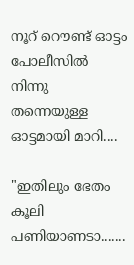നൂറ് റൌണ്ട് ഓട്ടം  പോലീസില്‍ നിന്നു തന്നെയുള്ള ഓട്ടമായി മാറി....

"ഇതിലും ഭേതം കൂലി പണിയാണടാ.......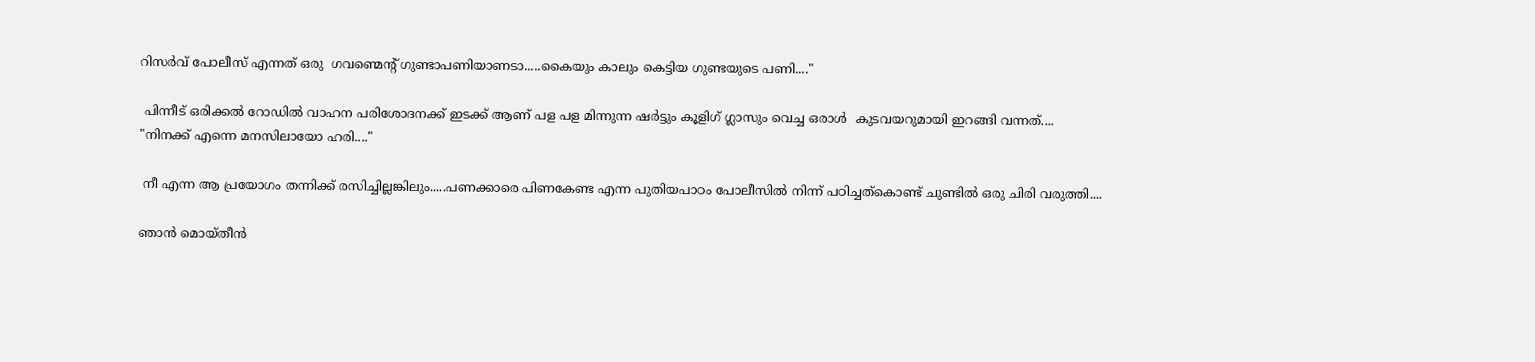റിസര്‍വ് പോലീസ് എന്നത് ഒരു  ഗവണ്മെന്‍റ് ഗുണ്ടാപണിയാണടാ.....കൈയും കാലും കെട്ടിയ ഗുണ്ടയുടെ പണി...."

 പിന്നീട് ഒരിക്കല്‍ റോഡില്‍ വാഹന പരിശോദനക്ക് ഇടക്ക് ആണ് പള പള മിന്നുന്ന ഷര്‍ട്ടും കൂളിഗ് ഗ്ലാസും വെച്ച ഒരാള്‍  കുടവയറുമായി ഇറങ്ങി വന്നത്....
"നിനക്ക് എന്നെ മനസിലായോ ഹരി...."

 നീ എന്ന ആ പ്രയോഗം തന്നിക്ക് രസിച്ചില്ലങ്കിലും.....പണക്കാരെ പിണകേണ്ട എന്ന പുതിയപാഠം പോലീസില്‍ നിന്ന് പഠിച്ചത്കൊണ്ട് ചുണ്ടില്‍ ഒരു ചിരി വരുത്തി....

ഞാന്‍ മൊയ്തീന്‍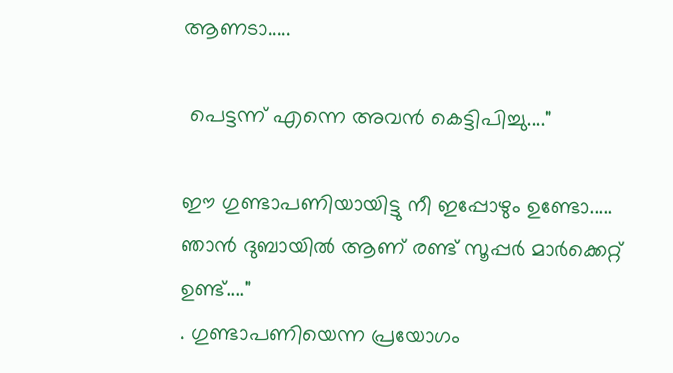ആണടാ.....

 പെട്ടന്ന് എന്നെ അവന്‍ കെട്ടിപിച്ചു...."

ഈ ഗുണ്ടാപണിയായിട്ടു നീ ഇപ്പോഴും ഉണ്ടോ..... ഞാന്‍ ദുബായില്‍ ആണ് രണ്ട് സൂപ്പര്‍ മാര്‍ക്കെറ്റ് ഉണ്ട്...."
. ഗുണ്ടാപണിയെന്ന പ്രയോഗം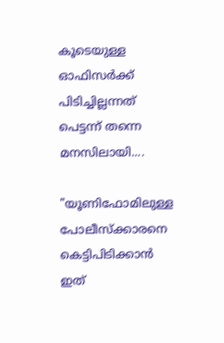കൂടെയുള്ള ഓഫിസര്‍ക്ക് പിടിച്ചില്ലന്നത് പെട്ടന്ന് തന്നെ മനസിലായി....

"യൂണിഫോമിലുള്ള  പോലീസ്ക്കാരനെ കെട്ടിപിടിക്കാന്‍ ഇത്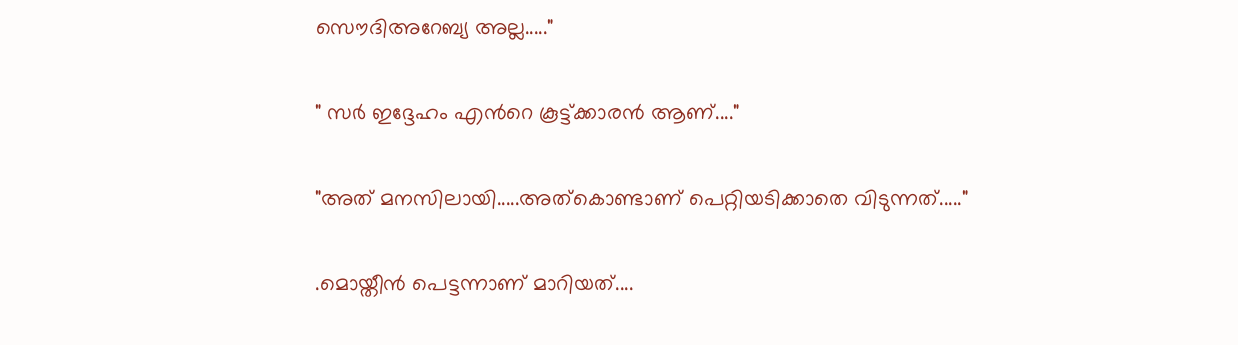സൌദിഅറേബ്യ അല്ല....."

" സര്‍ ഇദ്ദേഹം എന്‍റെ കൂട്ട്ക്കാരന്‍ ആണ്...."

"അത് മനസിലായി.....അത്കൊണ്ടാണ് പെറ്റിയടിക്കാതെ വിടുന്നത്....."

.മൊയ്തീന്‍ പെട്ടന്നാണ് മാറിയത്....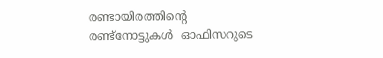രണ്ടായിരത്തിന്‍റെ രണ്ട്നോട്ടുകള്‍  ഓഫിസറുടെ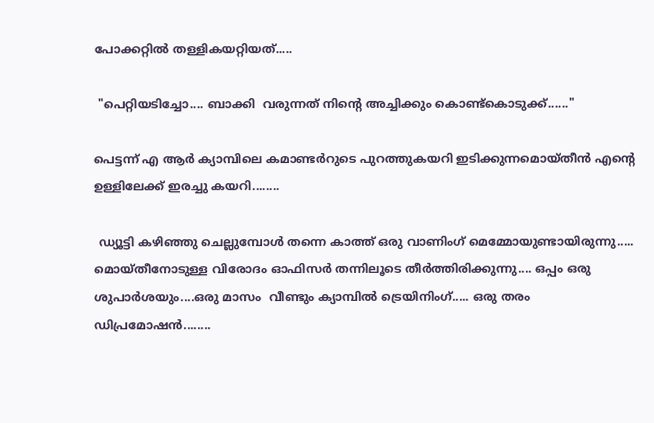പോക്കറ്റില്‍ തള്ളികയറ്റിയത്.....

 "പെറ്റിയടിച്ചോ.... ബാക്കി  വരുന്നത് നിന്‍റെ അച്ചിക്കും കൊണ്ട്കൊടുക്ക്‌......"

പെട്ടന്ന് എ ആര്‍ ക്യാമ്പിലെ കമാണ്ടര്‍റുടെ പുറത്തുകയറി ഇടിക്കുന്നമൊയ്തീന്‍ എന്‍റെ ഉള്ളിലേക്ക് ഇരച്ചു കയറി........

 ഡ്യൂട്ടി കഴിഞ്ഞു ചെല്ലുമ്പോള്‍ തന്നെ കാത്ത് ഒരു വാണിംഗ് മെമ്മോയുണ്ടായിരുന്നു.....  മൊയ്തീനോടുള്ള വിരോദം ഓഫിസര്‍ തന്നിലൂടെ തീര്‍ത്തിരിക്കുന്നു.... ഒപ്പം ഒരു  ശുപാര്‍ശയും....ഒരു മാസം  വീണ്ടും ക്യാമ്പില്‍ ട്രെയിനിംഗ്..... ഒരു തരം ഡിപ്രമോഷന്‍........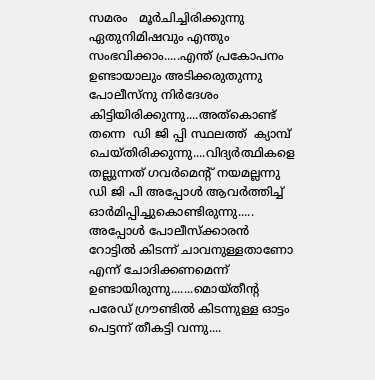സമരം   മൂര്‍ചിച്ചിരിക്കുന്നു ഏതുനിമിഷവും എന്തും സംഭവിക്കാം.....എന്ത് പ്രകോപനം ഉണ്ടായാലും അടിക്കരുതുന്നു പോലീസ്നു നിര്‍ദേശം കിട്ടിയിരിക്കുന്നു....അത്കൊണ്ട് തന്നെ  ഡി ജി പ്പി സ്ഥലത്ത്  ക്യാമ്പ് ചെയ്തിരിക്കുന്നു....വിദ്യര്‍ത്ഥികളെ തല്ലുന്നത് ഗവര്‍മെന്റ് നയമല്ലന്നു   ഡി ജി പി അപ്പോള്‍ ആവര്‍ത്തിച്ച് ഓര്‍മിപ്പിച്ചുകൊണ്ടിരുന്നു..... അപ്പോള്‍ പോലീസ്ക്കാരന്‍ റോട്ടില്‍ കിടന്ന് ചാവനുള്ളതാണോ എന്ന് ചോദിക്കണമെന്ന്  ഉണ്ടായിരുന്നു.......മൊയ്തീന്‍റ പരേഡ് ഗ്രൗണ്ടില്‍ കിടന്നുള്ള ഓട്ടം പെട്ടന്ന് തീകട്ടി വന്നു....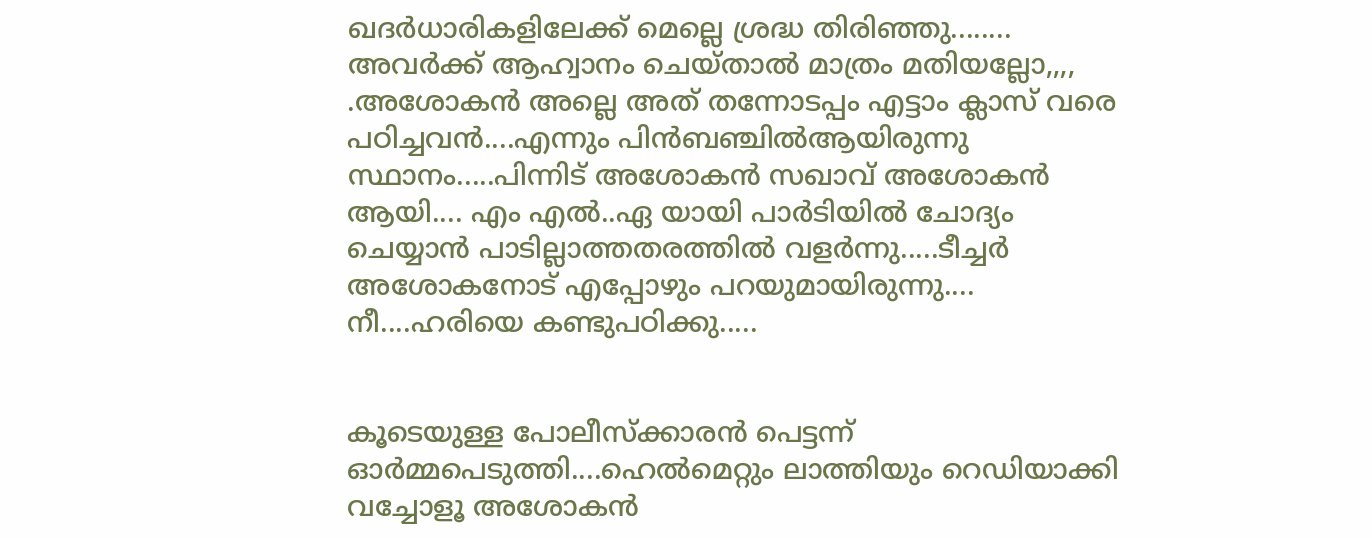ഖദര്‍ധാരികളിലേക്ക് മെല്ലെ ശ്രദ്ധ തിരിഞ്ഞു........ അവര്‍ക്ക് ആഹ്വാനം ചെയ്‌താല്‍ മാത്രം മതിയല്ലോ,,,,
.അശോകന്‍ അല്ലെ അത് തന്നോടപ്പം എട്ടാം ക്ലാസ് വരെ പഠിച്ചവന്‍....എന്നും പിന്‍ബഞ്ചില്‍ആയിരുന്നു സ്ഥാനം.....പിന്നിട് അശോകന്‍ സഖാവ് അശോകന്‍ ആയി.... എം എല്‍..ഏ യായി പാര്‍ടിയില്‍ ചോദ്യം ചെയ്യാന്‍ പാടില്ലാത്തതരത്തില്‍ വളര്‍ന്നു.....ടീച്ചര്‍ അശോകനോട് എപ്പോഴും പറയുമായിരുന്നു.... നീ....ഹരിയെ കണ്ടുപഠിക്കു.....


കൂടെയുള്ള പോലീസ്ക്കാരന്‍ പെട്ടന്ന്  ഓര്‍മ്മപെടുത്തി....ഹെല്‍മെറ്റും ലാത്തിയും റെഡിയാക്കി വച്ചോളൂ അശോകന്‍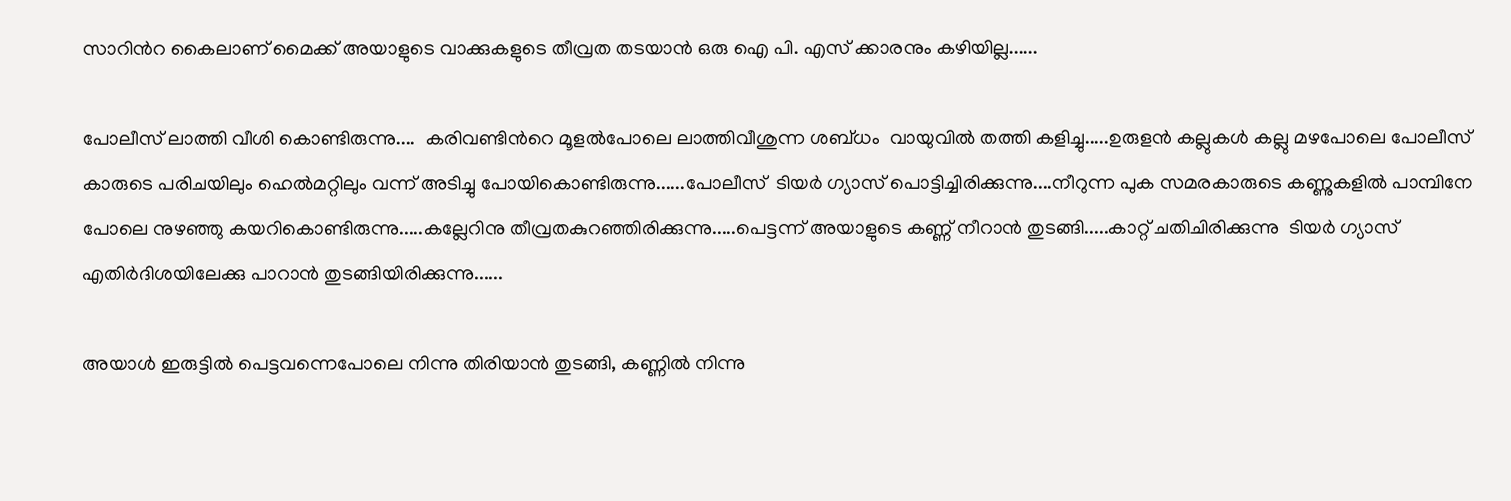സാറിന്‍റ കൈലാണ് മൈക്ക് അയാളുടെ വാക്കുകളുടെ തീവ്രത തടയാന്‍ ഒരു ഐ പി. എസ് ക്കാരനും കഴിയില്ല......

പോലീസ് ലാത്തി വീശി കൊണ്ടിരുന്നു....  കരിവണ്ടിന്‍റെ മൂളല്‍പോലെ ലാത്തിവീശുന്ന ശബ്ധം  വായുവില്‍ തത്തി കളിച്ചു.....ഉരുളന്‍ കല്ലുകള്‍ കല്ലു മഴപോലെ പോലീസ് കാരുടെ പരിചയിലും ഹെല്‍മറ്റിലും വന്ന് അടിച്ചു പോയികൊണ്ടിരുന്നു......പോലീസ്  ടിയര്‍ ഗ്യാസ് പൊട്ടിച്ചിരിക്കുന്നു....നീറുന്ന പുക സമരകാരുടെ കണ്ണുകളില്‍ പാമ്പിനേ പോലെ നുഴഞ്ഞു കയറികൊണ്ടിരുന്നു.....കല്ലേറിനു തീവ്രതകുറഞ്ഞിരിക്കുന്നു.....പെട്ടന്ന് അയാളുടെ കണ്ണ് നീറാന്‍ തുടങ്ങി.....കാറ്റ് ചതിചിരിക്കുന്നു  ടിയര്‍ ഗ്യാസ് എതിര്‍ദിശയിലേക്കു പാറാന്‍ തുടങ്ങിയിരിക്കുന്നു......

അയാള്‍ ഇരുട്ടില്‍ പെട്ടവന്നെപോലെ നിന്നു തിരിയാന്‍ തുടങ്ങി, കണ്ണില്‍ നിന്നു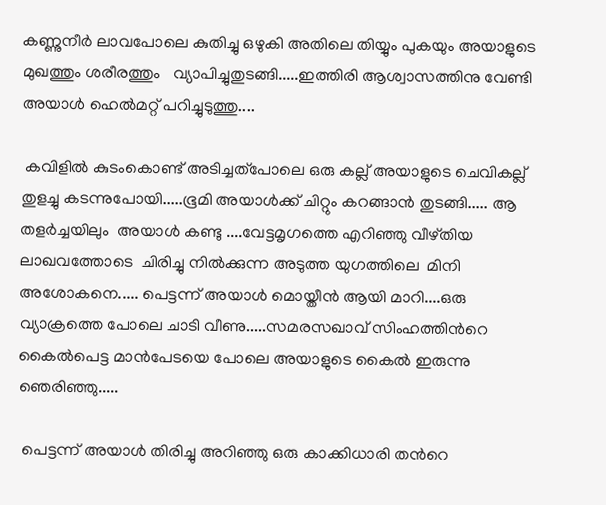കണ്ണുനീര്‍ ലാവപോലെ കുതിച്ചു ഒഴുകി അതിലെ തിയ്യും പുകയും അയാളുടെ മുഖത്തും ശരീരത്തും   വ്യാപിച്ചുതുടങ്ങി.....ഇത്തിരി ആശ്വാസത്തിനു വേണ്ടി അയാള്‍ ഹെല്‍മറ്റ് പറിച്ചുടുത്തു....

 കവിളില്‍ കുടംകൊണ്ട് അടിച്ചത്പോലെ ഒരു കല്ല്‌ അയാളുടെ ചെവികല്ല് തുളച്ചു കടന്നുപോയി.....ഭൂമി അയാള്‍ക്ക്‌ ചിറ്റും കറങ്ങാന്‍ തുടങ്ങി..... ആ തളര്‍ച്ചയിലും  അയാള്‍ കണ്ടു ....വേട്ടമൃഗത്തെ എറിഞ്ഞു വീഴ്തിയ ലാഖവത്തോടെ  ചിരിച്ചു നില്‍ക്കുന്ന അടുത്ത യുഗത്തിലെ  മിനി അശോകനെ..... പെട്ടന്ന് അയാള്‍ മൊയ്തീന്‍ ആയി മാറി....ഒരു വ്യാക്രത്തെ പോലെ ചാടി വീണു.....സമരസഖാവ് സിംഹത്തിന്‍റെ കൈല്‍പെട്ട മാന്‍പേടയെ പോലെ അയാളുടെ കൈല്‍ ഇരുന്നു ഞെരിഞ്ഞു.....

 പെട്ടന്ന് അയാള്‍ തിരിച്ചു അറിഞ്ഞു ഒരു കാക്കിധാരി തന്‍റെ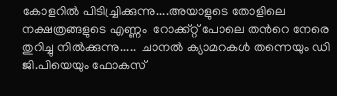കോളറില്‍ പിടിച്ച്രിക്കുന്നു....അയാളുടെ തോളിലെ നക്ഷത്രങ്ങളുടെ എണ്ണം  റോക്ക്റ്റ് പോലെ തന്‍റെ നേരെ തുറിച്ചു നില്‍ക്കുന്നു.....  ചാനല്‍ ക്യാമറകള്‍ തന്നെയും ഡി ജി.പിയെയും ഫോകസ്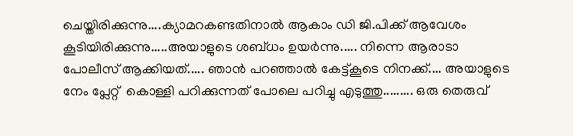ചെയ്തിരിക്കുന്നു....ക്യാമറകണ്ടതിനാല്‍ ആകാം ഡി ജി.പിക്ക് ആവേശം കൂടിയിരിക്കുന്നു.....അയാളുടെ ശബ്ധം ഉയര്‍ന്നു..... നിന്നെ ആരാടാ പോലീസ് ആക്കിയത്..... ഞാന്‍ പറഞ്ഞാല്‍ കേട്ട്കൂടെ നിനക്ക്.... അയാളുടെ നേം പ്ലേറ്റ്  കൊള്ളി പറിക്കുന്നത്‌ പോലെ പറിച്ചു എടുത്തു......... ഒരു തെരുവ്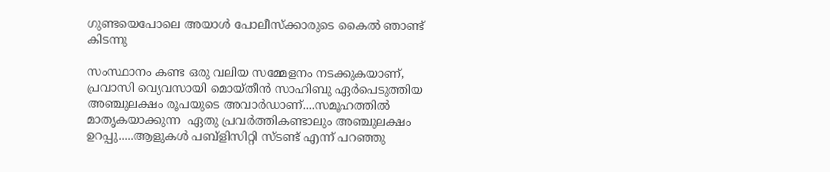ഗുണ്ടയെപോലെ അയാള്‍ പോലീസ്ക്കാരുടെ കൈല്‍ ഞാണ്ട് കിടന്നു

സംസ്ഥാനം കണ്ട ഒരു വലിയ സമ്മേളനം നടക്കുകയാണ്, പ്രവാസി വ്യെവസായി മൊയ്തീന്‍ സാഹിബു ഏര്‍പെടുത്തിയ അഞ്ചുലക്ഷം രൂപയുടെ അവാര്‍ഡാണ്....സമൂഹത്തില്‍ മാതൃകയാക്കുന്ന  ഏതു പ്രവര്‍ത്തികണ്ടാലും അഞ്ചുലക്ഷം ഉറപ്പു.....ആളുകള്‍ പബ്ളിസിറ്റി സ്ടണ്ട് എന്ന് പറഞ്ഞു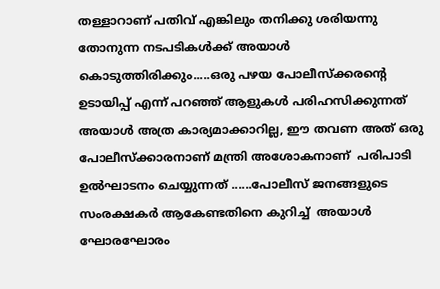തള്ളാറാണ് പതിവ് എങ്കിലും തനിക്കു ശരിയന്നു തോനുന്ന നടപടികള്‍ക്ക് അയാള്‍ കൊടുത്തിരിക്കും.....ഒരു പഴയ പോലീസ്ക്കരന്റെ  ഉടായിപ്പ് എന്ന് പറഞ്ഞ് ആളുകള്‍ പരിഹസിക്കുന്നത് അയാള്‍ അത്ര കാര്യമാക്കാറില്ല, ഈ തവണ അത് ഒരു പോലീസ്ക്കാരനാണ് മന്ത്രി അശോകനാണ്  പരിപാടി  ഉല്‍ഘാടനം ചെയ്യുന്നത് ......പോലീസ് ജനങ്ങളുടെ സംരക്ഷകര്‍ ആകേണ്ടതിനെ കുറിച്ച്  അയാള്‍ ഘോരഘോരം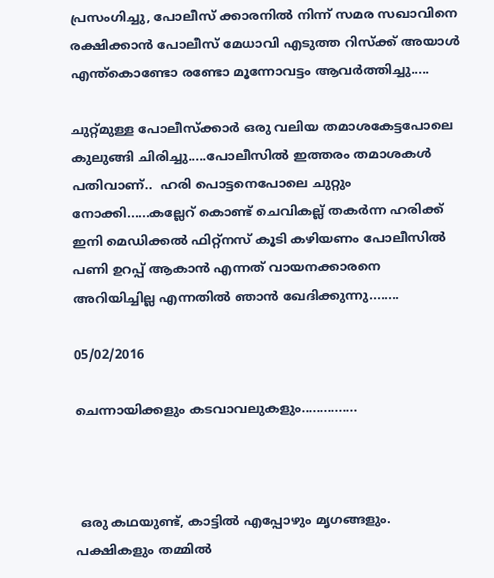പ്രസംഗിച്ചു, പോലീസ് ക്കാരനില്‍ നിന്ന് സമര സഖാവിനെ രക്ഷിക്കാന്‍ പോലീസ് മേധാവി എടുത്ത റിസ്ക്ക് അയാള്‍ എന്ത്കൊണ്ടോ രണ്ടോ മൂന്നോവട്ടം ആവര്‍ത്തിച്ചു.....

ചുറ്റ്മുള്ള പോലീസ്ക്കാര്‍ ഒരു വലിയ തമാശകേട്ടപോലെ കുലുങ്ങി ചിരിച്ചു.....പോലീസില്‍ ഇത്തരം തമാശകള്‍ പതിവാണ്..  ഹരി പൊട്ടനെപോലെ ചുറ്റും നോക്കി......കല്ലേറ് കൊണ്ട് ചെവികല്ല് തകര്‍ന്ന ഹരിക്ക് ഇനി മെഡിക്കല്‍ ഫിറ്റ്നസ് കൂടി കഴിയണം പോലീസില്‍  പണി ഉറപ്പ് ആകാന്‍ എന്നത് വായനക്കാരനെ  അറിയിച്ചില്ല എന്നതില്‍ ഞാന്‍ ഖേദിക്കുന്നു........

05/02/2016

ചെന്നായിക്കളും കടവാവലുകളും...............



 ഒരു കഥയുണ്ട്, കാട്ടില്‍ എപ്പോഴും മൃഗങ്ങളും. പക്ഷികളും തമ്മില്‍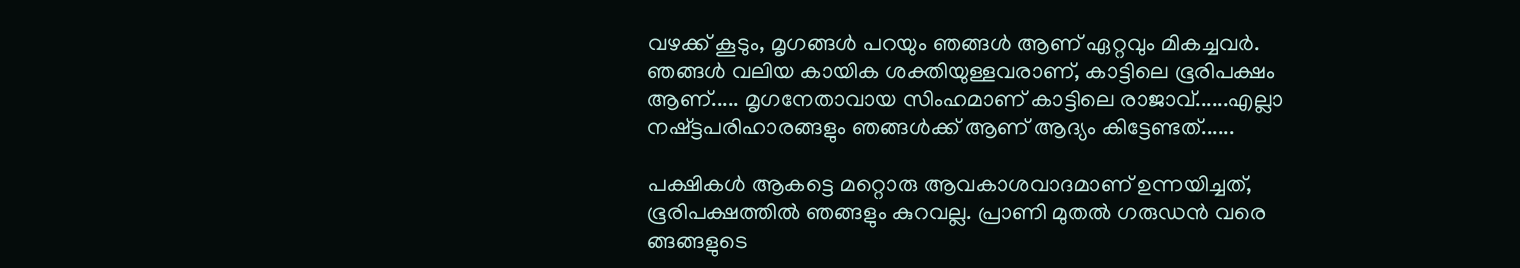വഴക്ക് കൂടും, മൃഗങ്ങള്‍ പറയും ഞങ്ങള്‍ ആണ് ഏറ്റവും മികച്ചവര്‍. ഞങ്ങള്‍ വലിയ കായിക ശക്തിയുള്ളവരാണ്, കാട്ടിലെ ഭൂരിപക്ഷം  ആണ്..... മൃഗനേതാവായ സിംഹമാണ് കാട്ടിലെ രാജാവ്......എല്ലാ  നഷ്ട്ടപരിഹാരങ്ങളും ഞങ്ങള്‍ക്ക് ആണ് ആദ്യം കിട്ടേണ്ടത്......

പക്ഷികള്‍ ആകട്ടെ മറ്റൊരു ആവകാശവാദമാണ് ഉന്നയിച്ചത്, ഭൂരിപക്ഷത്തില്‍ ഞങ്ങളും കുറവല്ല. പ്രാണി മുതല്‍ ഗരുഡന്‍ വരെ ങ്ങങ്ങളുടെ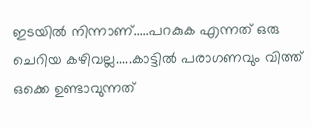ഇടയില്‍ നിന്നാണ്.....പറകുക എന്നത് ഒരു ചെറിയ കഴിവല്ല.....കാട്ടില്‍ പരാഗണവും വിത്ത്‌ ഒക്കെ ഉണ്ടാവുന്നത്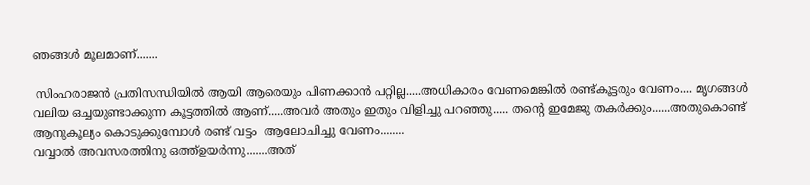ഞങ്ങള്‍ മൂലമാണ്.......

 സിംഹരാജന്‍ പ്രതിസന്ധിയില്‍ ആയി ആരെയും പിണക്കാന്‍ പറ്റില്ല.....അധികാരം വേണമെങ്കില്‍ രണ്ട്കൂട്ടരും വേണം.... മൃഗങ്ങള്‍ വലിയ ഒച്ചയുണ്ടാക്കുന്ന കൂട്ടത്തില്‍ ആണ്.....അവര്‍ അതും ഇതും വിളിച്ചു പറഞ്ഞു..... തന്‍റെ ഇമേജു തകര്‍ക്കും......അതുകൊണ്ട് ആനുകൂല്യം കൊടുക്കുമ്പോള്‍ രണ്ട് വട്ടം  ആലോചിച്ചു വേണം........
വവ്വാല്‍ അവസരത്തിനു ഒത്ത്ഉയര്‍ന്നു.......അത്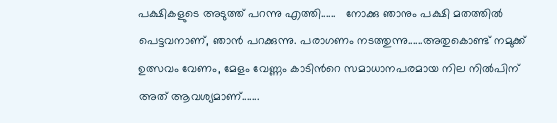പക്ഷികളുടെ അടുത്ത് പറന്നു എത്തി......   നോക്കു ഞാനും പക്ഷി മതത്തില്‍ പെട്ടവനാണ്, ഞാന്‍ പറക്കുന്നു. പരാഗണം നടത്തുന്നു......അതുകൊണ്ട് നമുക്ക് ഉത്സവം വേണം, മേളം വേണ്ണം കാടിന്‍റെ സമാധാനപരമായ നില നില്‍പിന് അത് ആവശ്യമാണ്.......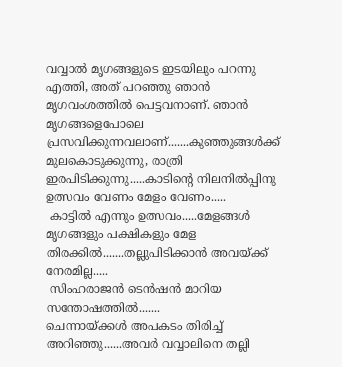വവ്വാല്‍ മൃഗങ്ങളുടെ ഇടയിലും പറന്നു എത്തി, അത് പറഞ്ഞു ഞാന്‍ മൃഗവംശത്തില്‍ പെട്ടവനാണ്. ഞാന്‍ മൃഗങ്ങളെപോലെ പ്രസവിക്കുന്നവലാണ്.......കുഞ്ഞുങ്ങള്‍ക്ക്‌ മുലകൊടുക്കുന്നു, രാത്രി ഇരപിടിക്കുന്നു.....കാടിന്‍റെ നിലനില്‍പ്പിനു ഉത്സവം വേണം മേളം വേണം.....
 കാട്ടില്‍ എന്നും ഉത്സവം.....മേളങ്ങള്‍ മൃഗങ്ങളും പക്ഷികളും മേള തിരക്കില്‍.......തല്ലുപിടിക്കാന്‍ അവയ്ക്ക് നേരമില്ല.....
 സിംഹരാജന്‍ ടെന്‍ഷന്‍ മാറിയ  സന്തോഷത്തില്‍.......
ചെന്നായ്ക്കള്‍ അപകടം തിരിച്ച് അറിഞ്ഞു......അവര്‍ വവ്വാലിനെ തല്ലി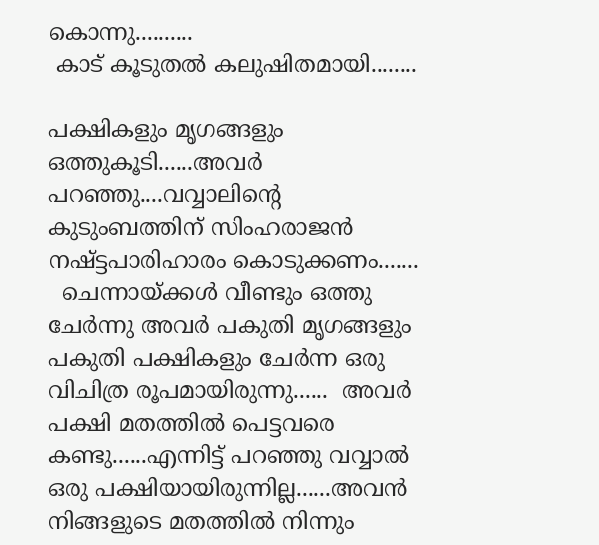കൊന്നു..........
 കാട് കൂടുതല്‍ കലുഷിതമായി........

പക്ഷികളും മൃഗങ്ങളും ഒത്തുകൂടി......അവര്‍ പറഞ്ഞു....വവ്വാലിന്‍റെ കുടുംബത്തിന് സിംഹരാജന്‍ നഷ്ട്ടപാരിഹാരം കൊടുക്കണം.......
  ചെന്നായ്ക്കള്‍ വീണ്ടും ഒത്തു ചേര്‍ന്നു അവര്‍ പകുതി മൃഗങ്ങളും പകുതി പക്ഷികളും ചേര്‍ന്ന ഒരു വിചിത്ര രൂപമായിരുന്നു......  അവര്‍ പക്ഷി മതത്തില്‍ പെട്ടവരെ കണ്ടു......എന്നിട്ട് പറഞ്ഞു വവ്വാല്‍ ഒരു പക്ഷിയായിരുന്നില്ല......അവന്‍ നിങ്ങളുടെ മതത്തില്‍ നിന്നും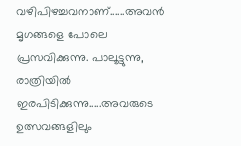വഴിപിഴച്ചവനാണ്......അവന്‍ മൃഗങ്ങളെ പോലെ പ്രസവിക്കുന്നു. പാലൂട്ടുന്നു, രാത്രിയില്‍ ഇരപിടിക്കുന്നു.....അവരുടെ ഉത്സവങ്ങളിലും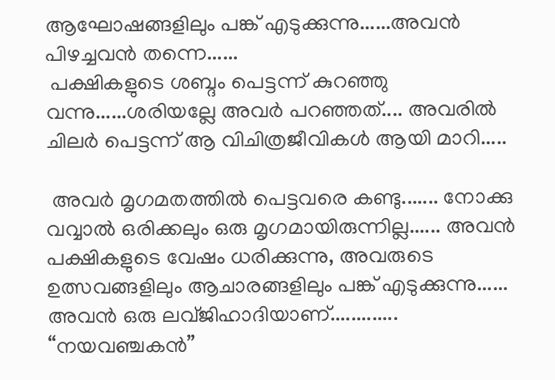ആഘോഷങ്ങളിലും പങ്ക് എടുക്കുന്നു......അവന്‍ പിഴച്ചവന്‍ തന്നെ......
 പക്ഷികളുടെ ശബ്ദം പെട്ടന്ന് കുറഞ്ഞു വന്നു......ശരിയല്ലേ അവര്‍ പറഞ്ഞത്.... അവരില്‍ ചിലര്‍ പെട്ടന്ന് ആ വിചിത്രജീവികള്‍ ആയി മാറി.....

 അവര്‍ മൃഗമതത്തില്‍ പെട്ടവരെ കണ്ടു....... നോക്കു വവ്വാല്‍ ഒരിക്കലും ഒരു മൃഗമായിരുന്നില്ല...... അവന്‍ പക്ഷികളുടെ വേഷം ധരിക്കുന്നു, അവരുടെ ഉത്സവങ്ങളിലും ആചാരങ്ങളിലും പങ്ക് എടുക്കുന്നു...... അവന്‍ ഒരു ലവ്ജിഹാദിയാണ്............. “നയവഞ്ചകന്‍”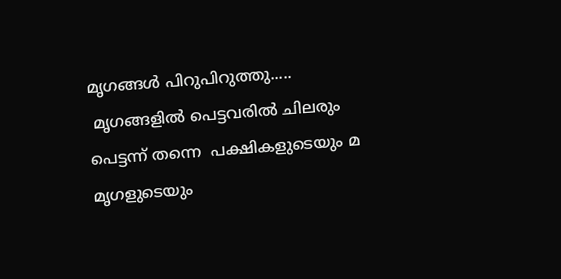മൃഗങ്ങള്‍ പിറുപിറുത്തു.....
 മൃഗങ്ങളില്‍ പെട്ടവരില്‍ ചിലരും പെട്ടന്ന് തന്നെ  പക്ഷികളുടെയും മ മൃഗളുടെയും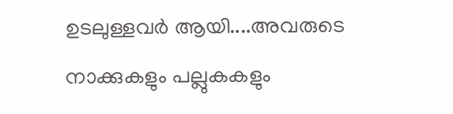ഉടലുള്ളവര്‍ ആയി....അവരുടെ നാക്കുകളും പല്ലുകകളും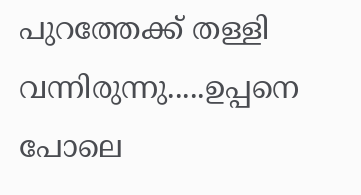പുറത്തേക്ക് തള്ളി വന്നിരുന്നു.....ഉപ്പനെ പോലെ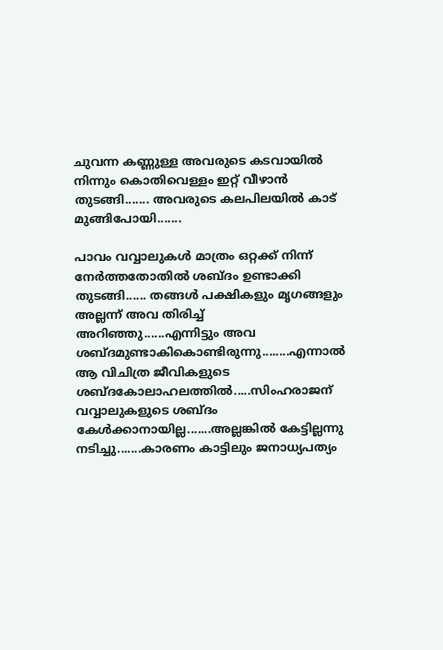ചുവന്ന കണ്ണുള്ള അവരുടെ കടവായില്‍ നിന്നും കൊതിവെള്ളം ഇറ്റ് വീഴാന്‍ തുടങ്ങി....... അവരുടെ കലപിലയില്‍ കാട് മുങ്ങിപോയി.......

പാവം വവ്വാലുകള്‍ മാത്രം ഒറ്റക്ക് നിന്ന് നേര്‍ത്തതോതില്‍ ശബ്ദം ഉണ്ടാക്കി തുടങ്ങി...... തങ്ങള്‍ പക്ഷികളും മൃഗങ്ങളും അല്ലന്ന് അവ തിരിച്ച് അറിഞ്ഞു......എന്നിട്ടും അവ ശബ്ദമുണ്ടാകികൊണ്ടിരുന്നു........എന്നാല്‍ ആ വിചിത്ര ജീവികളുടെ ശബ്ദകോലാഹലത്തില്‍.....സിംഹരാജന് വവ്വാലുകളുടെ ശബ്ദം കേള്‍ക്കാനായില്ല.......അല്ലങ്കില്‍ കേട്ടില്ലന്നു നടിച്ചു.......കാരണം കാട്ടിലും ജനാധ്യപത്യം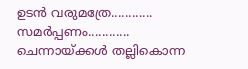ഉടന്‍ വരുമത്രേ............
സമര്‍പ്പണം............
ചെന്നായ്ക്കള്‍ തല്ലികൊന്ന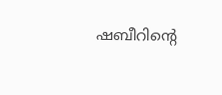ഷബീറിന്‍റെ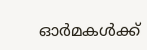ഓര്‍മകള്‍ക്ക്